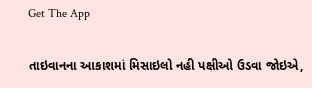Get The App

તાઇવાનના આકાશમાં મિસાઇલો નહી પક્ષીઓ ઉડવા જોઇએ,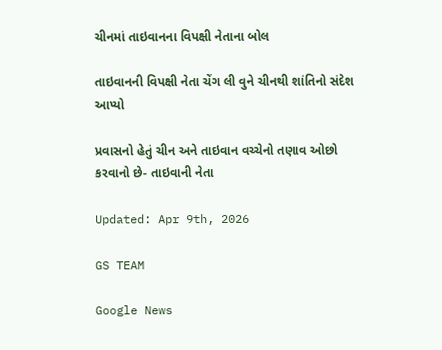ચીનમાં તાઇવાનના વિપક્ષી નેતાના બોલ

તાઇવાનની વિપક્ષી નેતા ચેંગ લી વુને ચીનથી શાંતિનો સંદેશ આપ્યો

પ્રવાસનો હેતું ચીન અને તાઇવાન વચ્ચેનો તણાવ ઓછો કરવાનો છે- તાઇવાની નેતા

Updated: Apr 9th, 2026

GS TEAM

Google News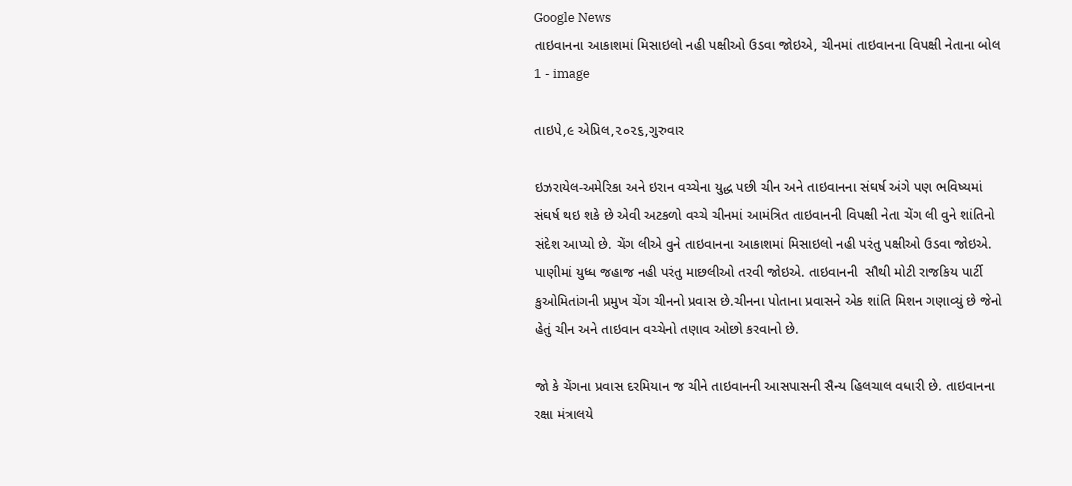Google News
તાઇવાનના આકાશમાં મિસાઇલો નહી પક્ષીઓ ઉડવા જોઇએ, ચીનમાં તાઇવાનના વિપક્ષી નેતાના બોલ 1 - image

તાઇપે,૯ એપ્રિલ,૨૦૨૬,ગુરુવાર

ઇઝરાયેલ-અમેરિકા અને ઇરાન વચ્ચેના યુદ્ધ પછી ચીન અને તાઇવાનના સંઘર્ષ અંગે પણ ભવિષ્યમાં સંઘર્ષ થઇ શકે છે એવી અટકળો વચ્ચે ચીનમાં આમંત્રિત તાઇવાનની વિપક્ષી નેતા ચેંગ લી વુને શાંતિનો સંદેશ આપ્યો છે. ચેંગ લીએ વુને તાઇવાનના આકાશમાં મિસાઇલો નહી પરંતુ પક્ષીઓ ઉડવા જોઇએ. પાણીમાં યુધ્ધ જહાજ નહી પરંતુ માછલીઓ તરવી જોઇએ. તાઇવાનની  સૌથી મોટી રાજકિય પાર્ટી કુઓમિતાંગની પ્રમુખ ચેંગ ચીનનો પ્રવાસ છે.ચીનના પોતાના પ્રવાસને એક શાંતિ મિશન ગણાવ્યું છે જેનો હેતું ચીન અને તાઇવાન વચ્ચેનો તણાવ ઓછો કરવાનો છે.

જો કે ચેંગના પ્રવાસ દરમિયાન જ ચીને તાઇવાનની આસપાસની સૈન્ય હિલચાલ વધારી છે. તાઇવાનના રક્ષા મંત્રાલયે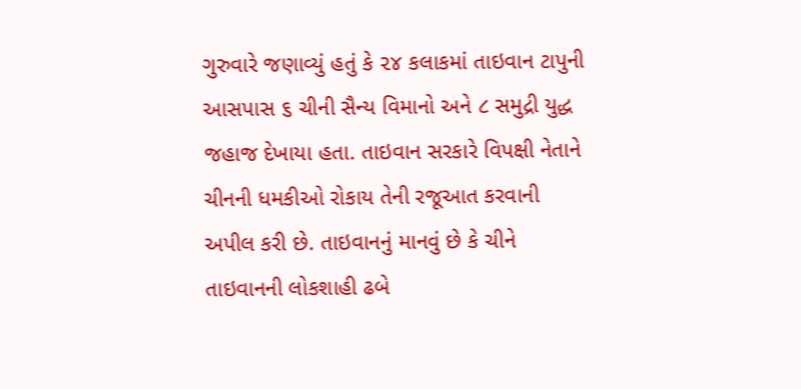ગુરુવારે જણાવ્યું હતું કે ૨૪ કલાકમાં તાઇવાન ટાપુની આસપાસ ૬ ચીની સૈન્ય વિમાનો અને ૮ સમુદ્રી યુદ્ધ જહાજ દેખાયા હતા. તાઇવાન સરકારે વિપક્ષી નેતાને ચીનની ધમકીઓ રોકાય તેની રજૂઆત કરવાની અપીલ કરી છે. તાઇવાનનું માનવું છે કે ચીને તાઇવાનની લોકશાહી ઢબે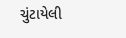ચુંટાયેલી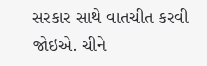સરકાર સાથે વાતચીત કરવી જોઇએ. ચીને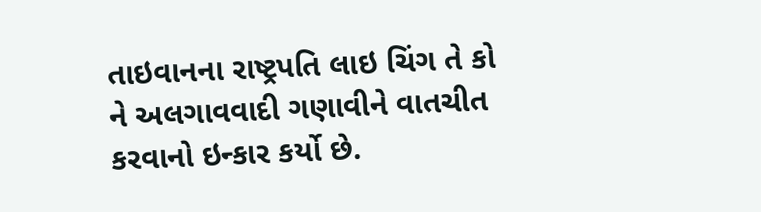તાઇવાનના રાષ્ટ્રપતિ લાઇ ચિંગ તે કો ને અલગાવવાદી ગણાવીને વાતચીત કરવાનો ઇન્કાર કર્યો છે.